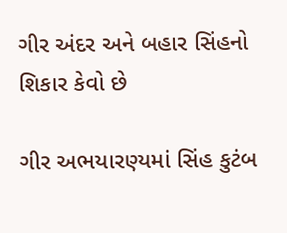ગીર અંદર અને બહાર સિંહનો શિકાર કેવો છે

ગીર અભયારણ્યમાં સિંહ કુટંબ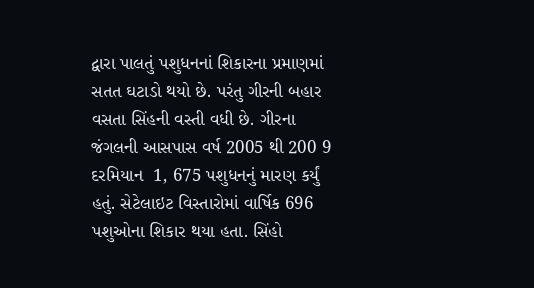દ્વારા પાલતું પશુધનનાં શિકારના પ્રમાણમાં સતત ઘટાડો થયો છે. પરંતુ ગીરની બહાર વસતા સિંહની વસ્તી વધી છે. ગીરના જંગલની આસપાસ વર્ષ 2005 થી 200 9 દરમિયાન  1, 675 પશુધનનું મારણ કર્યું હતું. સેટેલાઇટ વિસ્તારોમાં વાર્ષિક 696 પશુઓના શિકાર થયા હતા. સિંહો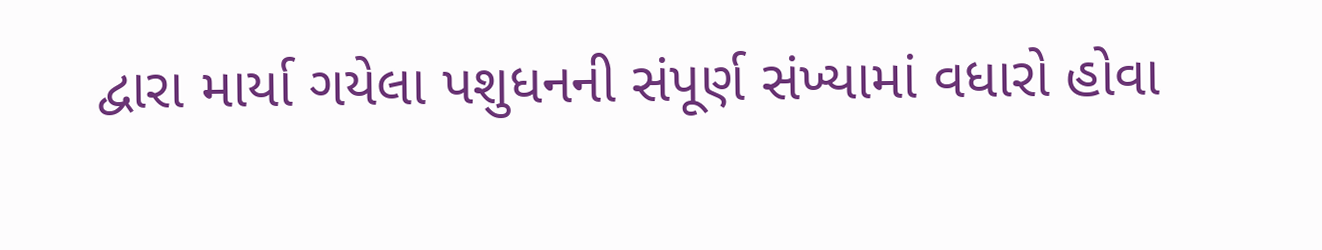દ્વારા માર્યા ગયેલા પશુધનની સંપૂર્ણ સંખ્યામાં વધારો હોવા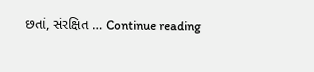છતાં, સંરક્ષિત … Continue reading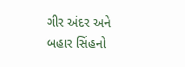ગીર અંદર અને બહાર સિંહનો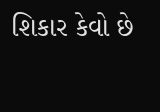શિકાર કેવો છે